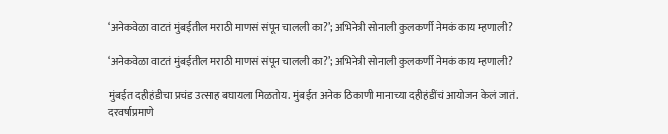‘अनेकवेळा वाटतं मुंबईतील मराठी माणसं संपून चालली का?’; अभिनेत्री सोनाली कुलकर्णी नेमकं काय म्हणाली?

‘अनेकवेळा वाटतं मुंबईतील मराठी माणसं संपून चालली का?’; अभिनेत्री सोनाली कुलकर्णी नेमकं काय म्हणाली?

मुंबईत दहीहंडीचा प्रचंड उत्साह बघायला मिळतोय. मुंबईत अनेक ठिकाणी मानाच्या दहीहंडींचं आयोजन केलं जातं. दरवर्षाप्रमाणे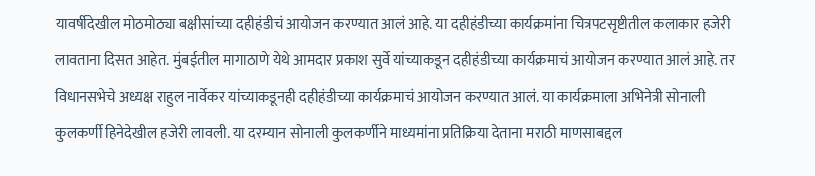यावर्षीदेखील मोठमोठ्या बक्षीसांच्या दहीहंडीचं आयोजन करण्यात आलं आहे. या दहीहंडीच्या कार्यक्रमांना चित्रपटसृष्टीतील कलाकार हजेरी लावताना दिसत आहेत. मुंबईतील मागाठाणे येथे आमदार प्रकाश सुर्वे यांच्याकडून दहीहंडीच्या कार्यक्रमाचं आयोजन करण्यात आलं आहे. तर विधानसभेचे अध्यक्ष राहुल नार्वेकर यांच्याकडूनही दहीहंडीच्या कार्यक्रमाचं आयोजन करण्यात आलं. या कार्यक्रमाला अभिनेत्री सोनाली कुलकर्णी हिनेदेखील हजेरी लावली. या दरम्यान सोनाली कुलकर्णीने माध्यमांना प्रतिक्रिया देताना मराठी माणसाबद्दल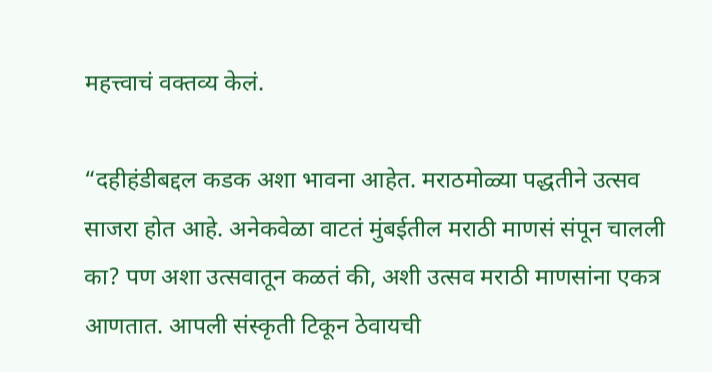महत्त्वाचं वक्तव्य केलं.

“दहीहंडीबद्दल कडक अशा भावना आहेत. मराठमोळ्या पद्धतीने उत्सव साजरा होत आहे. अनेकवेळा वाटतं मुंबईतील मराठी माणसं संपून चालली का? पण अशा उत्सवातून कळतं की, अशी उत्सव मराठी माणसांना एकत्र आणतात. आपली संस्कृती टिकून ठेवायची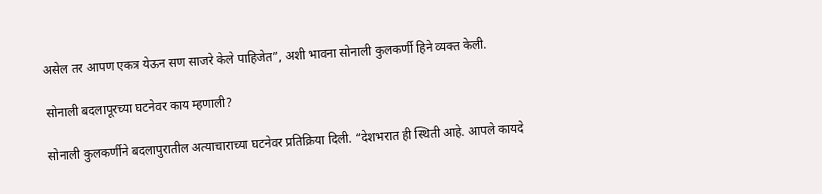असेल तर आपण एकत्र येऊन सण साजरे केले पाहिजेत”, अशी भावना सोनाली कुलकर्णी हिने व्यक्त केली.

सोनाली बदलापूरच्या घटनेवर काय म्हणाली?

सोनाली कुलकर्णीने बदलापुरातील अत्याचाराच्या घटनेवर प्रतिक्रिया दिली. “देशभरात ही स्थिती आहे. आपले कायदे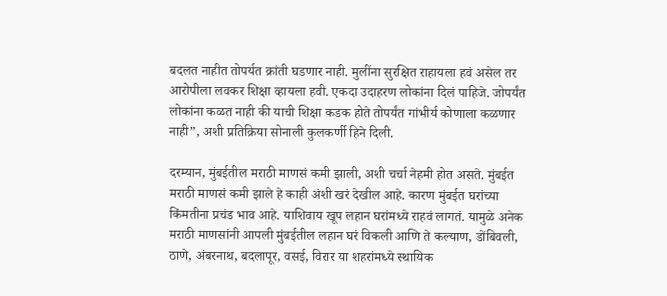बदलत नाहीत तोपर्यत क्रांती घडणार नाही. मुलींना सुरक्षित राहायला हवं असेल तर आरोपीला लवकर शिक्षा व्हायला हवी. एकदा उदाहरण लोकांना दिलं पाहिजे. जोपर्यंत लोकांना कळत नाही की याची शिक्षा कडक होते तोपर्यंत गांभीर्य कोणाला कळणार नाही”, अशी प्रतिक्रिया सोनाली कुलकर्णी हिने दिली.

दरम्यान, मुंबईतील मराठी माणसं कमी झाली, अशी चर्चा नेहमी होत असते. मुंबईत मराठी माणसं कमी झाले हे काही अंशी खरं देखील आहे. कारण मुंबईत घरांच्या किंमतीना प्रचंड भाव आहे. याशिवाय खूप लहान घरांमध्ये राहवं लागतं. यामुळे अनेक मराठी माणसांनी आपली मुंबईतील लहान घरं विकली आणि ते कल्याण, डोंबिवली, ठाणे, अंबरनाथ, बदलापूर, वसई, विरार या शहरांमध्ये स्थायिक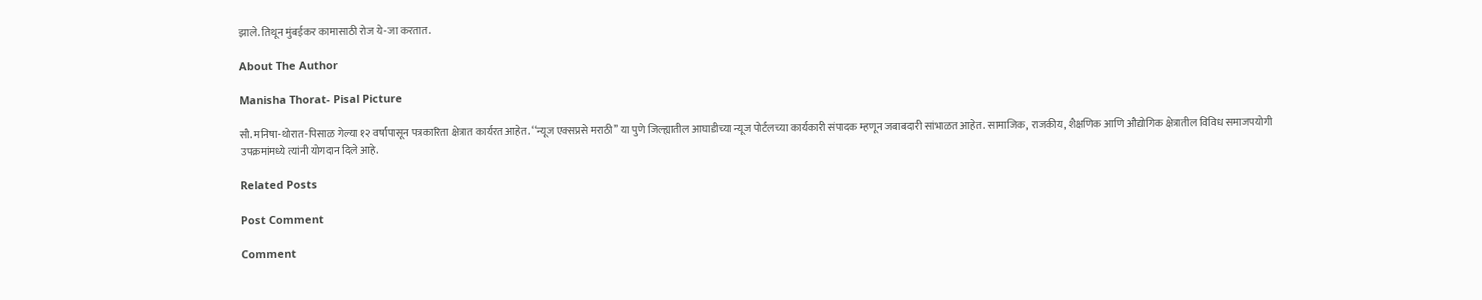झाले. तिथून मुंबईकर कामासाठी रोज ये-जा करतात.

About The Author

Manisha Thorat- Pisal Picture

सौ. मनिषा-थोरात-पिसाळ गेल्या १२ वर्षांपासून पत्रकारिता क्षेत्रात कार्यरत आहेत. ‘‘न्यूज एक्सप्रसे मराठी’’ या पुणे जिल्ह्यातील आघाडीच्या न्यूज पोर्टलच्या कार्यकारी संपादक म्हणून जबाबदारी सांभाळत आहेत. सामाजिक, राजकीय, शैक्षणिक आणि औद्योगिक क्षेत्रातील विविध समाजपयोगी उपक्रमांमध्ये त्यांनी योगदान दिले आहे.

Related Posts

Post Comment

Comment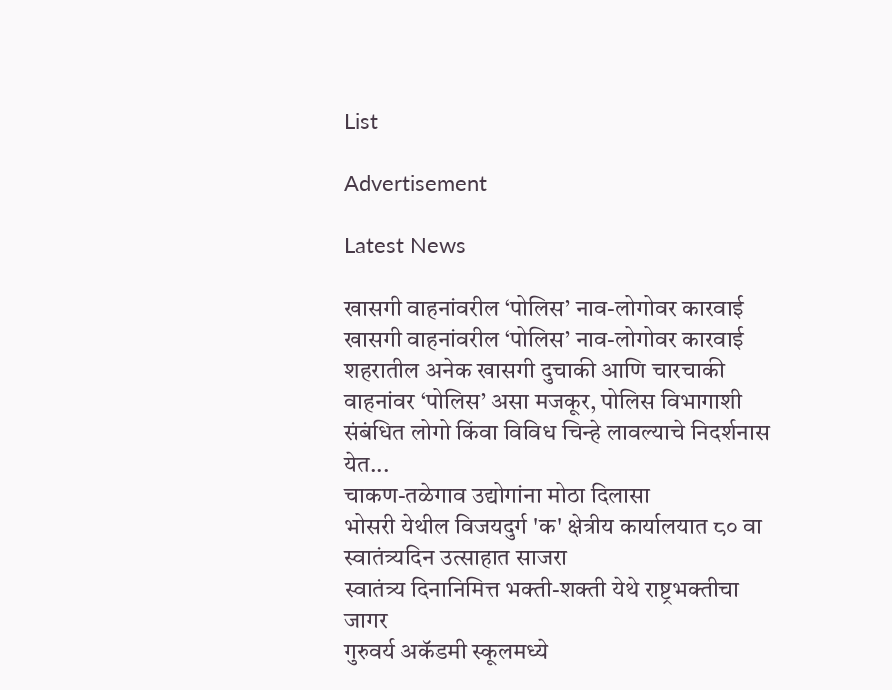List

Advertisement

Latest News

खासगी वाहनांवरील ‘पोलिस’ नाव-लोगोवर कारवाई खासगी वाहनांवरील ‘पोलिस’ नाव-लोगोवर कारवाई
शहरातील अनेक खासगी दुचाकी आणि चारचाकी वाहनांवर ‘पोलिस’ असा मजकूर, पोलिस विभागाशी संबंधित लोगो किंवा विविध चिन्हे लावल्याचे निदर्शनास येत...
चाकण-तळेगाव उद्योगांना मोठा दिलासा
भोसरी येथील विजयदुर्ग 'क' क्षेत्रीय कार्यालयात ८० वा स्वातंत्र्यदिन उत्साहात साजरा
स्वातंत्र्य दिनानिमित्त भक्ती-शक्ती येथे राष्ट्रभक्तीचा जागर
गुरुवर्य अकॅडमी स्कूलमध्ये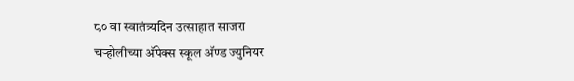८० वा स्वातंत्र्यदिन उत्साहात साजरा
चऱ्होलीच्या अ‍ॅपेक्स स्कूल अ‍ॅण्ड ज्युनियर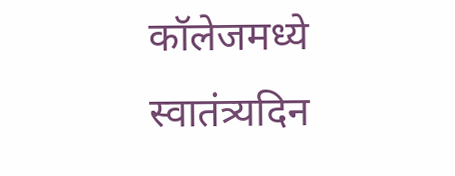कॉलेजमध्ये स्वातंत्र्यदिन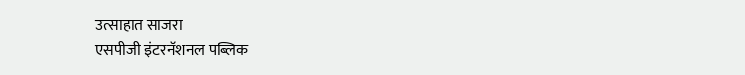उत्साहात साजरा
एसपीजी इंटरनॅशनल पब्लिक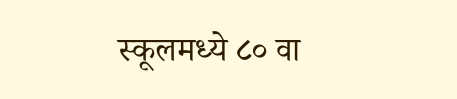स्कूलमध्ये ८० वा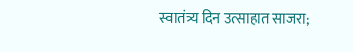स्वातंत्र्य दिन उत्साहात साजरा;